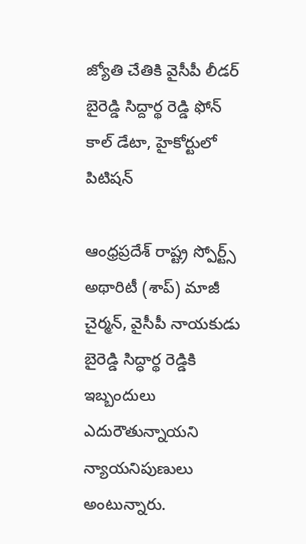జ్యోతి చేతికి వైసీపీ లీడర్ బైరెడ్డి సిద్దార్థ రెడ్డి ఫోన్ కాల్ డేటా, హైకోర్టులో పిటిషన్

ఆంధ్రప్రదేశ్ రాష్ట్ర స్పోర్ట్స్ అథారిటీ (శాప్) మాజీ చైర్మన్, వైసీపీ నాయకుడు బైరెడ్డి సిద్ధార్థ రెడ్డికి ఇబ్బందులు ఎదురౌతున్నాయని న్యాయనిపుణులు అంటున్నారు.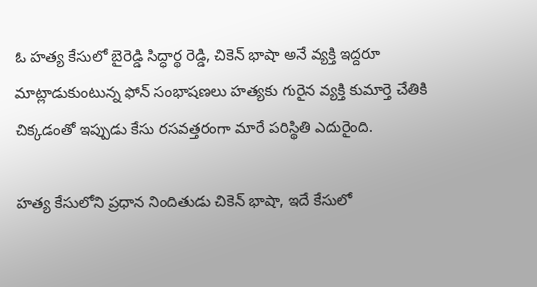ఓ హత్య కేసులో బైరెడ్డి సిద్ధార్థ రెడ్డి, చికెన్ భాషా అనే వ్యక్తి ఇద్దరూ మాట్లాడుకుంటున్న ఫోన్ సంభాషణలు హత్యకు గురైన వ్యక్తి కుమార్తె చేతికి చిక్కడంతో ఇప్పుడు కేసు రసవత్తరంగా మారే పరిస్థితి ఎదురైంది.

హత్య కేసులోని ప్రధాన నిందితుడు చికెన్ భాషా, ఇదే కేసులో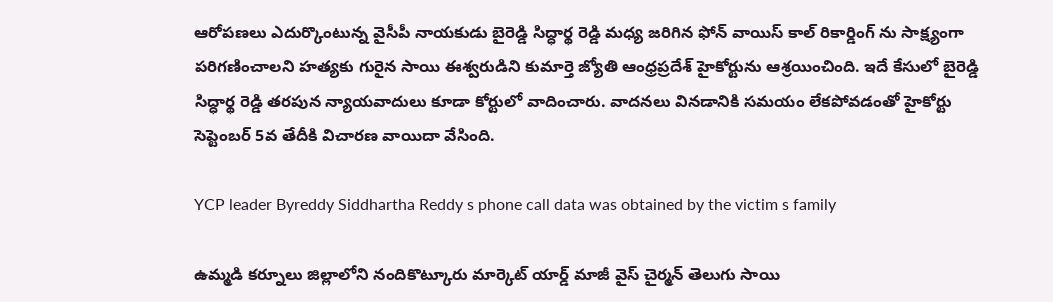ఆరోపణలు ఎదుర్కొంటున్న వైసీపీ నాయకుడు బైరెడ్డి సిద్ధార్థ రెడ్డి మధ్య జరిగిన ఫోన్ వాయిస్ కాల్ రికార్డింగ్ ను సాక్ష్యంగా పరిగణించాలని హత్యకు గురైన సాయి ఈశ్వరుడిని కుమార్తె జ్యోతి ఆంధ్రప్రదేశ్ హైకోర్టును ఆశ్రయించింది. ఇదే కేసులో బైరెడ్డి సిద్ధార్థ రెడ్డి తరపున న్యాయవాదులు కూడా కోర్టులో వాదించారు. వాదనలు వినడానికి సమయం లేకపోవడంతో హైకోర్టు సెప్టెంబర్ 5వ తేదీకి విచారణ వాయిదా వేసింది.

YCP leader Byreddy Siddhartha Reddy s phone call data was obtained by the victim s family

ఉమ్మడి కర్నూలు జిల్లాలోని నందికొట్కూరు మార్కెట్ యార్డ్ మాజీ వైస్ చైర్మన్ తెలుగు సాయి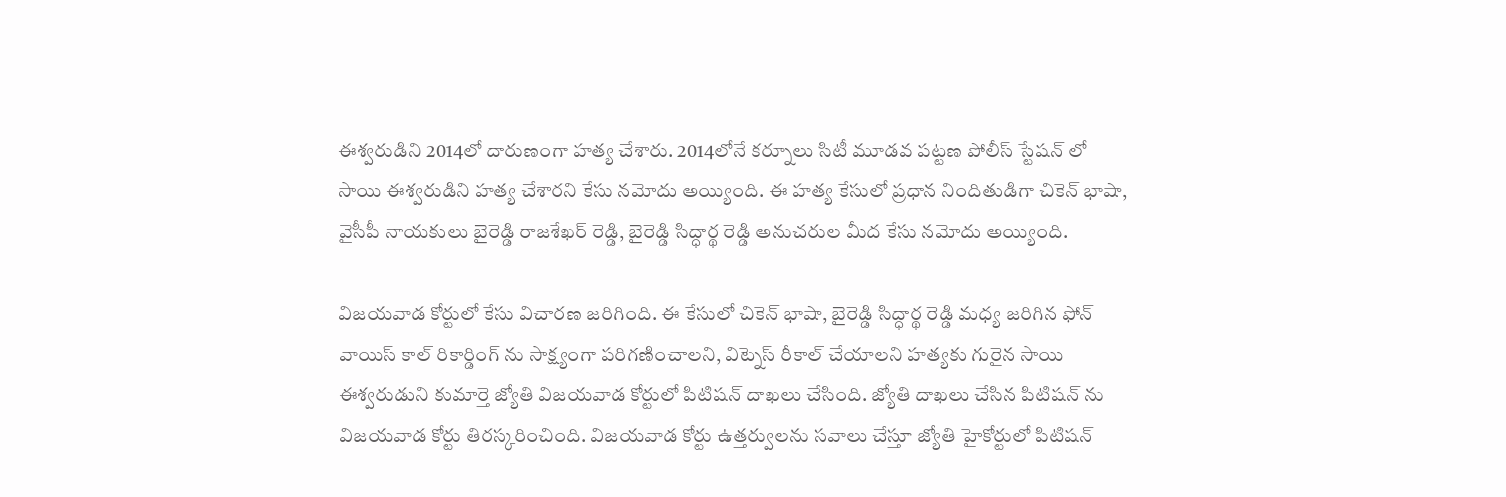ఈశ్వరుడిని 2014లో దారుణంగా హత్య చేశారు. 2014లోనే కర్నూలు సిటీ మూడవ పట్టణ పోలీస్ స్టేషన్ లో సాయి ఈశ్వరుడిని హత్య చేశారని కేసు నమోదు అయ్యింది. ఈ హత్య కేసులో ప్రధాన నిందితుడిగా చికెన్ భాషా, వైసీపీ నాయకులు బైరెడ్డి రాజశేఖర్ రెడ్డి, బైరెడ్డి సిద్ధార్థ రెడ్డి అనుచరుల మీద కేసు నమోదు అయ్యింది.

విజయవాడ కోర్టులో కేసు విచారణ జరిగింది. ఈ కేసులో చికెన్ భాషా, బైరెడ్డి సిద్ధార్థ రెడ్డి మధ్య జరిగిన ఫోన్ వాయిస్ కాల్ రికార్డింగ్ ను సాక్ష్యంగా పరిగణించాలని, విట్నెస్ రీకాల్ చేయాలని హత్యకు గురైన సాయి ఈశ్వరుడుని కుమార్తె జ్యోతి విజయవాడ కోర్టులో పిటిషన్ దాఖలు చేసింది. జ్యోతి దాఖలు చేసిన పిటిషన్ ను విజయవాడ కోర్టు తిరస్కరించింది. విజయవాడ కోర్టు ఉత్తర్వులను సవాలు చేస్తూ జ్యోతి హైకోర్టులో పిటిషన్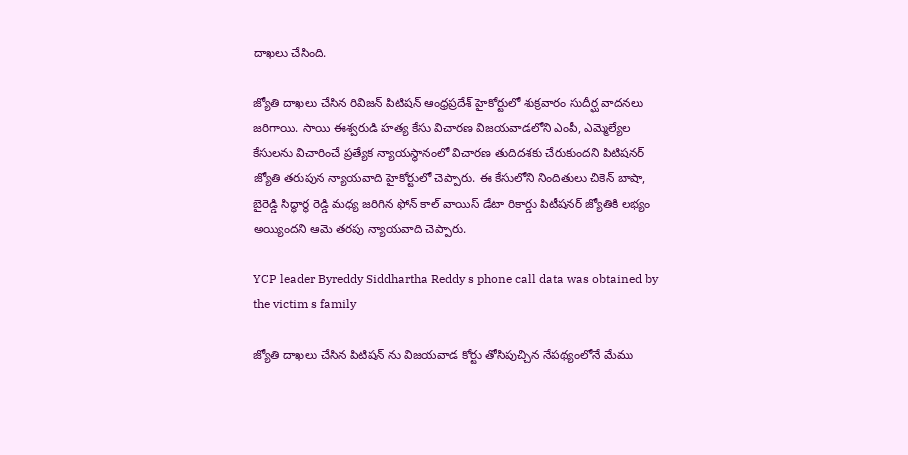దాఖలు చేసింది.

జ్యోతి దాఖలు చేసిన రివిజన్ పిటిషన్ ఆంధ్రప్రదేశ్ హైకోర్టులో శుక్రవారం సుదీర్ఘ వాదనలు జరిగాయి. సాయి ఈశ్వరుడి హత్య కేసు విచారణ విజయవాడలోని ఎంపీ, ఎమ్మెల్యేల కేసులను విచారించే ప్రత్యేక న్యాయస్థానంలో విచారణ తుదిదశకు చేరుకుందని పిటిషనర్ జ్యోతి తరుపున న్యాయవాది హైకోర్టులో చెప్పారు. ఈ కేసులోని నిందితులు చికెన్ బాషా, బైరెడ్డి సిద్ధార్థ రెడ్డి మధ్య జరిగిన ఫోన్ కాల్ వాయిస్ డేటా రికార్డు పిటీషనర్ జ్యోతికి లభ్యం అయ్యిందని ఆమె తరపు న్యాయవాది చెప్పారు.

YCP leader Byreddy Siddhartha Reddy s phone call data was obtained by the victim s family

జ్యోతి దాఖలు చేసిన పిటిషన్ ను విజయవాడ కోర్టు తోసిపుచ్చిన నేపథ్యంలోనే మేము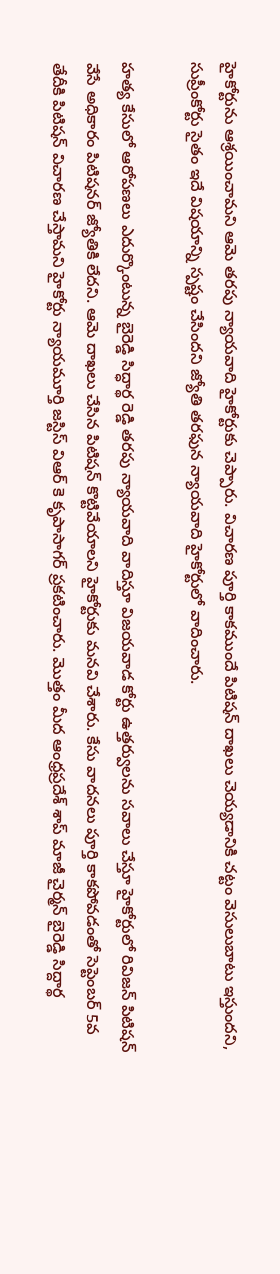హైకోర్టును ఆశ్రయించామని ఆమె తరపు న్యాయవాది హైకోర్టుకు చెప్పారు. విచారణ పూర్తి కాకముందే పిటిషన్ దాఖలు చెయ్యడానికి చట్టం వెసులుబాటు ఇస్తుందని, సుప్రీంకోర్టు సైతం ఇదే విషయాన్ని స్పష్టం చేసిందని జ్యోతి తరఫున న్యాయవాది హైకోర్టులో వాదించారు.

హత్య కేసులో ఆరోపణలు ఎదుర్కొంటున్న బైరెడ్డి సిద్ధార్థ రెడ్డి తరపు న్యాయవాది వాదిస్తూ విజయవాడ కోర్టు ఉత్తర్వులను సవాలు చేస్తూ హైకోర్టులో రివిజన్ పిటిషన్ వేసే అధికారం పిటిషనర్ జ్యోతికి లేదని. ఆమె దాఖలు చేసిన పిటిషన్ కొట్టివేయాలని హైకోర్టుకు మనవి చేశారు. కేసు వాదనలు పూర్తి కాకపోవడంతో సెప్టెంబర్ 5వ తేదీకి పిటిషన్ విచారణ చేస్తామని హైకోర్టు న్యాయమూర్తి జస్టిస్ విఆర్ కె కృపాసాగర్ ప్రకటించారు. మొత్తం మీద ఆంధ్రప్రదేశ్ శాప్ మాజీ చైర్మన్ బైరెడ్డి సిద్దార్థ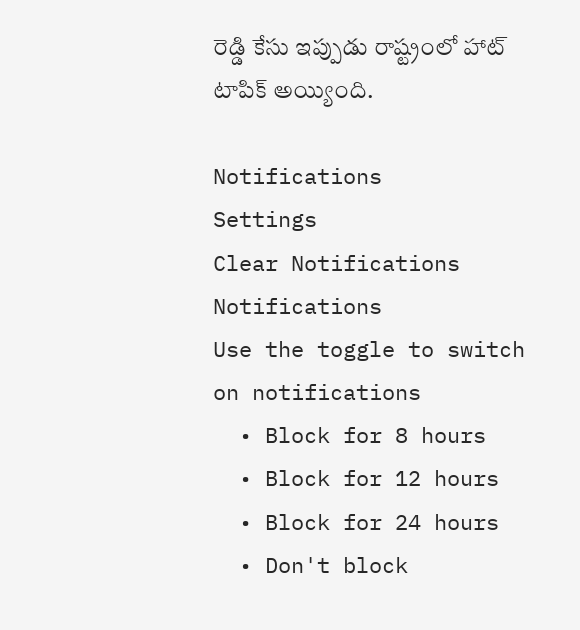రెడ్డి కేసు ఇప్పుడు రాష్ట్రంలో హాట్ టాపిక్ అయ్యింది.

Notifications
Settings
Clear Notifications
Notifications
Use the toggle to switch on notifications
  • Block for 8 hours
  • Block for 12 hours
  • Block for 24 hours
  • Don't block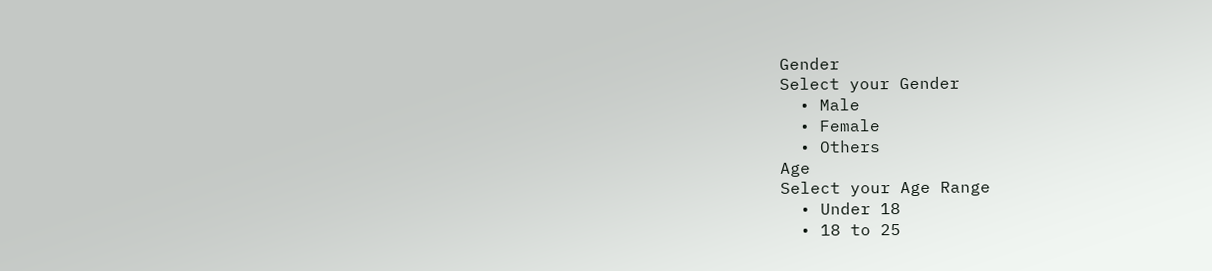Gender
Select your Gender
  • Male
  • Female
  • Others
Age
Select your Age Range
  • Under 18
  • 18 to 25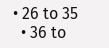• 26 to 35
  • 36 to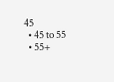45
  • 45 to 55
  • 55+